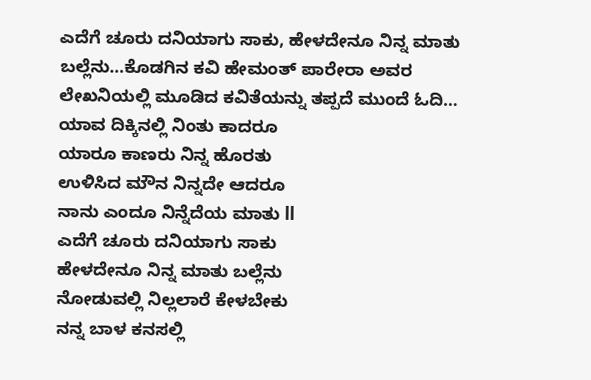ಎದೆಗೆ ಚೂರು ದನಿಯಾಗು ಸಾಕು, ಹೇಳದೇನೂ ನಿನ್ನ ಮಾತು ಬಲ್ಲೆನು…ಕೊಡಗಿನ ಕವಿ ಹೇಮಂತ್ ಪಾರೇರಾ ಅವರ ಲೇಖನಿಯಲ್ಲಿ ಮೂಡಿದ ಕವಿತೆಯನ್ನು ತಪ್ಪದೆ ಮುಂದೆ ಓದಿ…
ಯಾವ ದಿಕ್ಕಿನಲ್ಲಿ ನಿಂತು ಕಾದರೂ
ಯಾರೂ ಕಾಣರು ನಿನ್ನ ಹೊರತು
ಉಳಿಸಿದ ಮೌನ ನಿನ್ನದೇ ಆದರೂ
ನಾನು ಎಂದೂ ನಿನ್ನೆದೆಯ ಮಾತು ll
ಎದೆಗೆ ಚೂರು ದನಿಯಾಗು ಸಾಕು
ಹೇಳದೇನೂ ನಿನ್ನ ಮಾತು ಬಲ್ಲೆನು
ನೋಡುವಲ್ಲಿ ನಿಲ್ಲಲಾರೆ ಕೇಳಬೇಕು
ನನ್ನ ಬಾಳ ಕನಸಲ್ಲಿ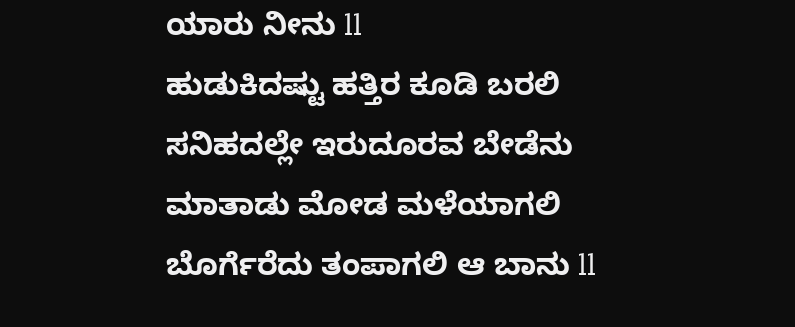ಯಾರು ನೀನು ll
ಹುಡುಕಿದಷ್ಟು ಹತ್ತಿರ ಕೂಡಿ ಬರಲಿ
ಸನಿಹದಲ್ಲೇ ಇರುದೂರವ ಬೇಡೆನು
ಮಾತಾಡು ಮೋಡ ಮಳೆಯಾಗಲಿ
ಬೊರ್ಗೆರೆದು ತಂಪಾಗಲಿ ಆ ಬಾನು ll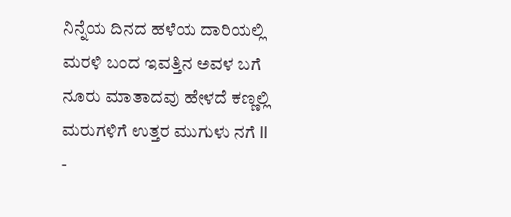ನಿನ್ನೆಯ ದಿನದ ಹಳೆಯ ದಾರಿಯಲ್ಲಿ
ಮರಳಿ ಬಂದ ಇವತ್ತಿನ ಅವಳ ಬಗೆ
ನೂರು ಮಾತಾದವು ಹೇಳದೆ ಕಣ್ಣಲ್ಲಿ
ಮರುಗಳಿಗೆ ಉತ್ತರ ಮುಗುಳು ನಗೆ ll
-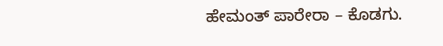ಹೇಮಂತ್ ಪಾರೇರಾ – ಕೊಡಗು.